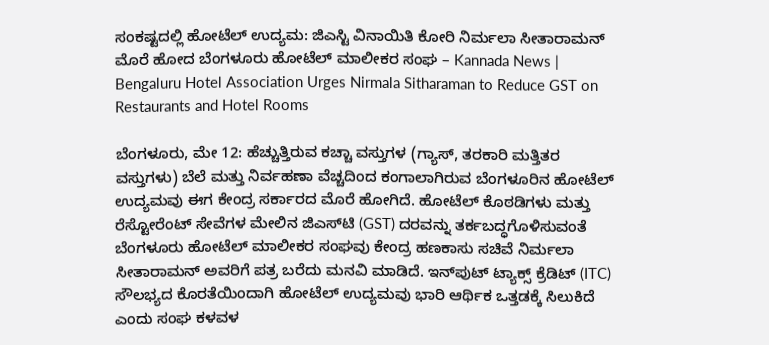ಸಂಕಷ್ಟದಲ್ಲಿ ಹೋಟೆಲ್ ಉದ್ಯಮ: ಜಿಎಸ್ಟಿ ವಿನಾಯಿತಿ ಕೋರಿ ನಿರ್ಮಲಾ ಸೀತಾರಾಮನ್ ಮೊರೆ ಹೋದ ಬೆಂಗಳೂರು ಹೋಟೆಲ್ ಮಾಲೀಕರ ಸಂಘ – Kannada News | Bengaluru Hotel Association Urges Nirmala Sitharaman to Reduce GST on Restaurants and Hotel Rooms

ಬೆಂಗಳೂರು, ಮೇ 12: ಹೆಚ್ಚುತ್ತಿರುವ ಕಚ್ಚಾ ವಸ್ತುಗಳ (ಗ್ಯಾಸ್, ತರಕಾರಿ ಮತ್ತಿತರ ವಸ್ತುಗಳು) ಬೆಲೆ ಮತ್ತು ನಿರ್ವಹಣಾ ವೆಚ್ಚದಿಂದ ಕಂಗಾಲಾಗಿರುವ ಬೆಂಗಳೂರಿನ ಹೋಟೆಲ್ ಉದ್ಯಮವು ಈಗ ಕೇಂದ್ರ ಸರ್ಕಾರದ ಮೊರೆ ಹೋಗಿದೆ. ಹೋಟೆಲ್ ಕೊಠಡಿಗಳು ಮತ್ತು ರೆಸ್ಟೋರೆಂಟ್ ಸೇವೆಗಳ ಮೇಲಿನ ಜಿಎಸ್‌ಟಿ (GST) ದರವನ್ನು ತರ್ಕಬದ್ಧಗೊಳಿಸುವಂತೆ ಬೆಂಗಳೂರು ಹೋಟೆಲ್ ಮಾಲೀಕರ ಸಂಘವು ಕೇಂದ್ರ ಹಣಕಾಸು ಸಚಿವೆ ನಿರ್ಮಲಾ ಸೀತಾರಾಮನ್ ಅವರಿಗೆ ಪತ್ರ ಬರೆದು ಮನವಿ ಮಾಡಿದೆ. ಇನ್‌ಪುಟ್ ಟ್ಯಾಕ್ಸ್ ಕ್ರೆಡಿಟ್ (ITC) ಸೌಲಭ್ಯದ ಕೊರತೆಯಿಂದಾಗಿ ಹೋಟೆಲ್ ಉದ್ಯಮವು ಭಾರಿ ಆರ್ಥಿಕ ಒತ್ತಡಕ್ಕೆ ಸಿಲುಕಿದೆ ಎಂದು ಸಂಘ ಕಳವಳ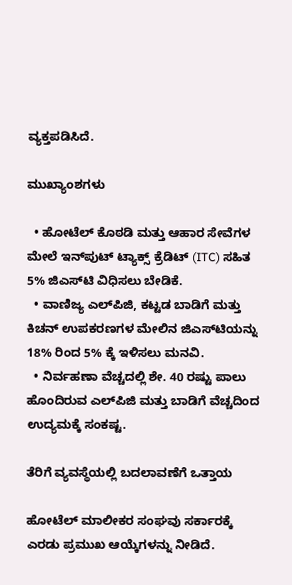ವ್ಯಕ್ತಪಡಿಸಿದೆ.

ಮುಖ್ಯಾಂಶಗಳು

  • ಹೋಟೆಲ್ ಕೊಠಡಿ ಮತ್ತು ಆಹಾರ ಸೇವೆಗಳ ಮೇಲೆ ಇನ್‌ಪುಟ್ ಟ್ಯಾಕ್ಸ್ ಕ್ರೆಡಿಟ್ (ITC) ಸಹಿತ 5% ಜಿಎಸ್‌ಟಿ ವಿಧಿಸಲು ಬೇಡಿಕೆ.
  • ವಾಣಿಜ್ಯ ಎಲ್‌ಪಿಜಿ, ಕಟ್ಟಡ ಬಾಡಿಗೆ ಮತ್ತು ಕಿಚನ್ ಉಪಕರಣಗಳ ಮೇಲಿನ ಜಿಎಸ್‌ಟಿಯನ್ನು 18% ರಿಂದ 5% ಕ್ಕೆ ಇಳಿಸಲು ಮನವಿ.
  • ನಿರ್ವಹಣಾ ವೆಚ್ಚದಲ್ಲಿ ಶೇ. 40 ರಷ್ಟು ಪಾಲು ಹೊಂದಿರುವ ಎಲ್‌ಪಿಜಿ ಮತ್ತು ಬಾಡಿಗೆ ವೆಚ್ಚದಿಂದ ಉದ್ಯಮಕ್ಕೆ ಸಂಕಷ್ಟ.

ತೆರಿಗೆ ವ್ಯವಸ್ಥೆಯಲ್ಲಿ ಬದಲಾವಣೆಗೆ ಒತ್ತಾಯ

ಹೋಟೆಲ್ ಮಾಲೀಕರ ಸಂಘವು ಸರ್ಕಾರಕ್ಕೆ ಎರಡು ಪ್ರಮುಖ ಆಯ್ಕೆಗಳನ್ನು ನೀಡಿದೆ.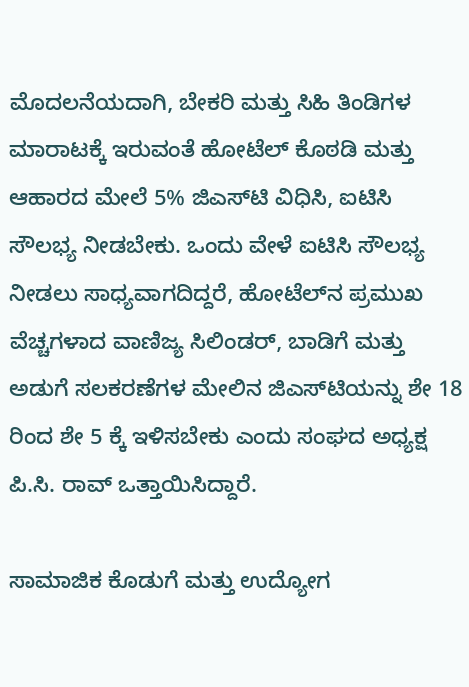ಮೊದಲನೆಯದಾಗಿ, ಬೇಕರಿ ಮತ್ತು ಸಿಹಿ ತಿಂಡಿಗಳ ಮಾರಾಟಕ್ಕೆ ಇರುವಂತೆ ಹೋಟೆಲ್ ಕೊಠಡಿ ಮತ್ತು ಆಹಾರದ ಮೇಲೆ 5% ಜಿಎಸ್‌ಟಿ ವಿಧಿಸಿ, ಐಟಿಸಿ ಸೌಲಭ್ಯ ನೀಡಬೇಕು. ಒಂದು ವೇಳೆ ಐಟಿಸಿ ಸೌಲಭ್ಯ ನೀಡಲು ಸಾಧ್ಯವಾಗದಿದ್ದರೆ, ಹೋಟೆಲ್‌ನ ಪ್ರಮುಖ ವೆಚ್ಚಗಳಾದ ವಾಣಿಜ್ಯ ಸಿಲಿಂಡರ್, ಬಾಡಿಗೆ ಮತ್ತು ಅಡುಗೆ ಸಲಕರಣೆಗಳ ಮೇಲಿನ ಜಿಎಸ್‌ಟಿಯನ್ನು ಶೇ 18 ರಿಂದ ಶೇ 5 ಕ್ಕೆ ಇಳಿಸಬೇಕು ಎಂದು ಸಂಘದ ಅಧ್ಯಕ್ಷ ಪಿ.ಸಿ. ರಾವ್ ಒತ್ತಾಯಿಸಿದ್ದಾರೆ.

ಸಾಮಾಜಿಕ ಕೊಡುಗೆ ಮತ್ತು ಉದ್ಯೋಗ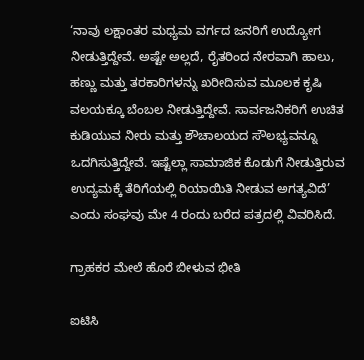‘ನಾವು ಲಕ್ಷಾಂತರ ಮಧ್ಯಮ ವರ್ಗದ ಜನರಿಗೆ ಉದ್ಯೋಗ ನೀಡುತ್ತಿದ್ದೇವೆ. ಅಷ್ಟೇ ಅಲ್ಲದೆ, ರೈತರಿಂದ ನೇರವಾಗಿ ಹಾಲು, ಹಣ್ಣು ಮತ್ತು ತರಕಾರಿಗಳನ್ನು ಖರೀದಿಸುವ ಮೂಲಕ ಕೃಷಿ ವಲಯಕ್ಕೂ ಬೆಂಬಲ ನೀಡುತ್ತಿದ್ದೇವೆ. ಸಾರ್ವಜನಿಕರಿಗೆ ಉಚಿತ ಕುಡಿಯುವ ನೀರು ಮತ್ತು ಶೌಚಾಲಯದ ಸೌಲಭ್ಯವನ್ನೂ ಒದಗಿಸುತ್ತಿದ್ದೇವೆ. ಇಷ್ಟೆಲ್ಲಾ ಸಾಮಾಜಿಕ ಕೊಡುಗೆ ನೀಡುತ್ತಿರುವ ಉದ್ಯಮಕ್ಕೆ ತೆರಿಗೆಯಲ್ಲಿ ರಿಯಾಯಿತಿ ನೀಡುವ ಅಗತ್ಯವಿದೆ’ ಎಂದು ಸಂಘವು ಮೇ 4 ರಂದು ಬರೆದ ಪತ್ರದಲ್ಲಿ ವಿವರಿಸಿದೆ.

ಗ್ರಾಹಕರ ಮೇಲೆ ಹೊರೆ ಬೀಳುವ ಭೀತಿ

ಐಟಿಸಿ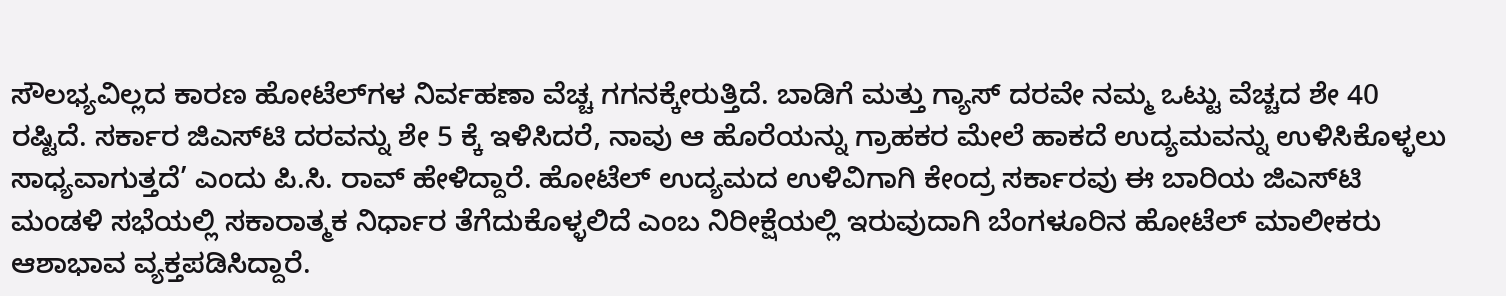ಸೌಲಭ್ಯವಿಲ್ಲದ ಕಾರಣ ಹೋಟೆಲ್‌ಗಳ ನಿರ್ವಹಣಾ ವೆಚ್ಚ ಗಗನಕ್ಕೇರುತ್ತಿದೆ. ಬಾಡಿಗೆ ಮತ್ತು ಗ್ಯಾಸ್ ದರವೇ ನಮ್ಮ ಒಟ್ಟು ವೆಚ್ಚದ ಶೇ 40 ರಷ್ಟಿದೆ. ಸರ್ಕಾರ ಜಿಎಸ್‌ಟಿ ದರವನ್ನು ಶೇ 5 ಕ್ಕೆ ಇಳಿಸಿದರೆ, ನಾವು ಆ ಹೊರೆಯನ್ನು ಗ್ರಾಹಕರ ಮೇಲೆ ಹಾಕದೆ ಉದ್ಯಮವನ್ನು ಉಳಿಸಿಕೊಳ್ಳಲು ಸಾಧ್ಯವಾಗುತ್ತದೆ’ ಎಂದು ಪಿ.ಸಿ. ರಾವ್ ಹೇಳಿದ್ದಾರೆ. ಹೋಟೆಲ್ ಉದ್ಯಮದ ಉಳಿವಿಗಾಗಿ ಕೇಂದ್ರ ಸರ್ಕಾರವು ಈ ಬಾರಿಯ ಜಿಎಸ್‌ಟಿ ಮಂಡಳಿ ಸಭೆಯಲ್ಲಿ ಸಕಾರಾತ್ಮಕ ನಿರ್ಧಾರ ತೆಗೆದುಕೊಳ್ಳಲಿದೆ ಎಂಬ ನಿರೀಕ್ಷೆಯಲ್ಲಿ ಇರುವುದಾಗಿ ಬೆಂಗಳೂರಿನ ಹೋಟೆಲ್ ಮಾಲೀಕರು ಆಶಾಭಾವ ವ್ಯಕ್ತಪಡಿಸಿದ್ದಾರೆ.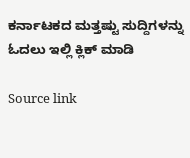ಕರ್ನಾಟಕದ ಮತ್ತಷ್ಟು ಸುದ್ದಿಗಳನ್ನು ಓದಲು ಇಲ್ಲಿ ಕ್ಲಿಕ್ ಮಾಡಿ

Source link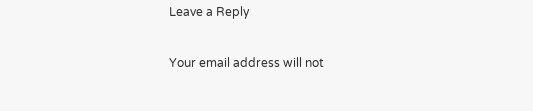Leave a Reply

Your email address will not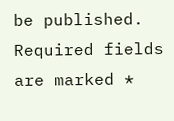be published. Required fields are marked *